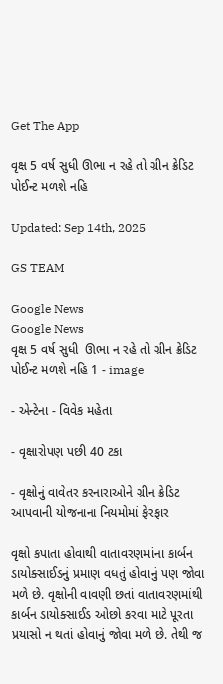Get The App

વૃક્ષ 5 વર્ષ સુધી ઊભા ન રહે તો ગ્રીન ક્રેડિટ પોઈન્ટ મળશે નહિ

Updated: Sep 14th, 2025

GS TEAM

Google News
Google News
વૃક્ષ 5 વર્ષ સુધી  ઊભા ન રહે તો ગ્રીન ક્રેડિટ પોઈન્ટ મળશે નહિ 1 - image

- એન્ટેના - વિવેક મહેતા

- વૃક્ષારોપણ પછી 40 ટકા

- વૃક્ષોનું વાવેતર કરનારાઓને ગ્રીન ક્રેડિટ આપવાની યોજનાના નિયમોમાં ફેરફાર

વૃક્ષો કપાતા હોવાથી વાતાવરણમાંના કાર્બન ડાયોક્સાઈડનું પ્રમાણ વધતું હોવાનું પણ જોવા મળે છે. વૃક્ષોની વાવણી છતાં વાતાવરણમાંથી કાર્બન ડાયોક્સાઈડ ઓછો કરવા માટે પૂરતા પ્રયાસો ન થતાં હોવાનું જોવા મળે છે. તેથી જ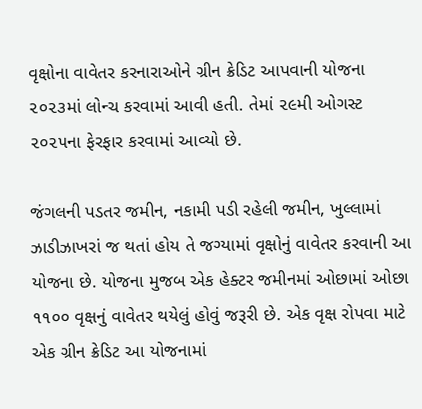વૃક્ષોના વાવેતર કરનારાઓને ગ્રીન ક્રેડિટ આપવાની યોજના ૨૦૨૩માં લોન્ચ કરવામાં આવી હતી. તેમાં ૨૯મી ઓગસ્ટ ૨૦૨૫ના ફેરફાર કરવામાં આવ્યો છે.

જંગલની પડતર જમીન, નકામી પડી રહેલી જમીન, ખુલ્લામાં ઝાડીઝાખરાં જ થતાં હોય તે જગ્યામાં વૃક્ષોનું વાવેતર કરવાની આ યોજના છે. યોજના મુજબ એક હેક્ટર જમીનમાં ઓછામાં ઓછા ૧૧૦૦ વૃક્ષનું વાવેતર થયેલું હોવું જરૂરી છે. એક વૃક્ષ રોપવા માટે એક ગ્રીન ક્રેડિટ આ યોજનામાં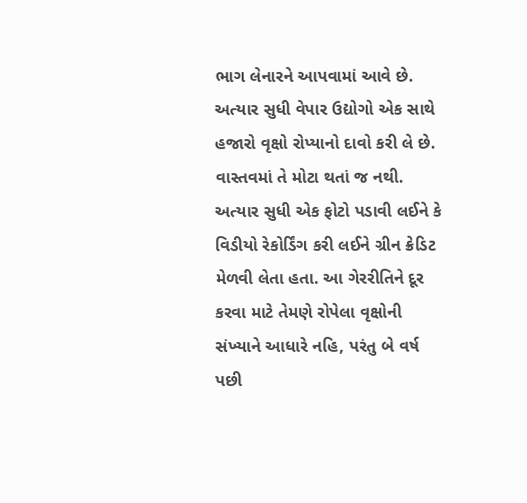ભાગ લેનારને આપવામાં આવે છે. અત્યાર સુધી વેપાર ઉદ્યોગો એક સાથે હજારો વૃક્ષો રોપ્યાનો દાવો કરી લે છે. વાસ્તવમાં તે મોટા થતાં જ નથી. અત્યાર સુધી એક ફોટો પડાવી લઈને કે વિડીયો રેકોર્ડિંગ કરી લઈને ગ્રીન ક્રેડિટ મેળવી લેતા હતા. આ ગેરરીતિને દૂર કરવા માટે તેમણે રોપેલા વૃક્ષોની સંખ્યાને આધારે નહિ, પરંતુ બે વર્ષ પછી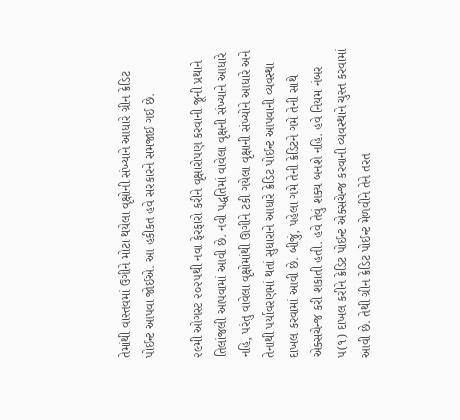તેમાંથી વાસ્તવમાં ઉગીને મોટા થયેલા વૃક્ષોની સંખ્યાને આધારે ગ્રીન ક્રેડિટ પોઈન્ટ આપવા જોઈએ. આ હકીકત હવે સરકારને સમજાઈ ગઈ છે.

૨૯મી ઓગસ્ટ ૨૦૨૫થી નવા ફેરફારો કરીને વૃક્ષારોપણ કરવાની જૂની પ્રથાને તિલાંજલી આપવામાં આવી છે. નવી પદ્ધતિમાં વાવેલા વૃક્ષની સંખ્યાને આધારે નહિ, પરંતુ વાવેલા વૃક્ષોમાંથી ઊગીને ટકી ગયેલા વૃક્ષાની સંખ્યોને આધારે અને તેનાથી પર્યાવરણમાં થતાં સુધારાને આધારે ક્રેડિટ પોઈન્ટ આપવાની વ્યવસ્થા દાખલ કરવામાં આવી છે. બીજું, પહેલા ગમે તેની ક્રેડિટને ગમે તેની સાથે એક્સચેન્જ કરી શકાતી હતી. હવે તેવું શક્ય બનશે નહિ. હવે નિયમ નંબર ૫(૧) દાખલ કરીને ક્રેડિટ પોઈન્ટ એક્સચેન્જ કરવાની વ્યવસ્થાને ચુસ્ત કરવામાં આવી છે. તેથી ગ્રીન ક્રેડિટ પોઈન્ટ મેળવીને તેને તરત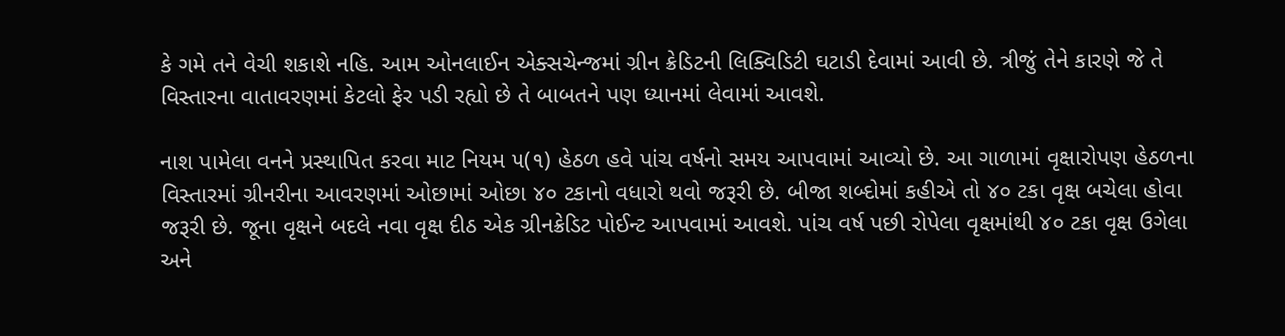કે ગમે તને વેચી શકાશે નહિ. આમ ઓનલાઈન એક્સચેન્જમાં ગ્રીન ક્રેડિટની લિક્વિડિટી ઘટાડી દેવામાં આવી છે. ત્રીજું તેને કારણે જે તે વિસ્તારના વાતાવરણમાં કેટલો ફેર પડી રહ્યો છે તે બાબતને પણ ધ્યાનમાં લેવામાં આવશે.

નાશ પામેલા વનને પ્રસ્થાપિત કરવા માટ નિયમ ૫(૧) હેઠળ હવે પાંચ વર્ષનો સમય આપવામાં આવ્યો છે. આ ગાળામાં વૃક્ષારોપણ હેઠળના વિસ્તારમાં ગ્રીનરીના આવરણમાં ઓછામાં ઓછા ૪૦ ટકાનો વધારો થવો જરૂરી છે. બીજા શબ્દોમાં કહીએ તો ૪૦ ટકા વૃક્ષ બચેલા હોવા જરૂરી છે. જૂના વૃક્ષને બદલે નવા વૃક્ષ દીઠ એક ગ્રીનક્રેડિટ પોઈન્ટ આપવામાં આવશે. પાંચ વર્ષ પછી રોપેલા વૃક્ષમાંથી ૪૦ ટકા વૃક્ષ ઉગેલા અને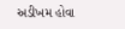અડીખમ હોવા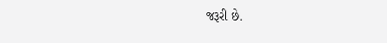જરૂરી છે.